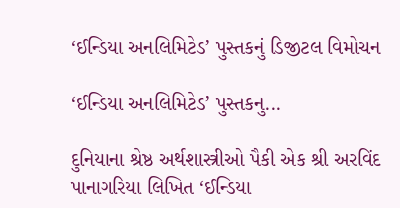‘ઈન્ડિયા અનલિમિટેડ’ પુસ્તકનું ડિજીટલ વિમોચન

‘ઈન્ડિયા અનલિમિટેડ’ પુસ્તકનુ...

દુનિયાના શ્રેષ્ઠ અર્થશાસ્ત્રીઓ પૈકી એક શ્રી અરવિંદ પાનાગરિયા લિખિત ‘ઈન્ડિયા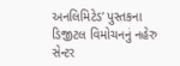અનલિમિટેડ’ પુસ્તકના ડિજીટલ વિમોચનનું નહેરુ સેન્ટર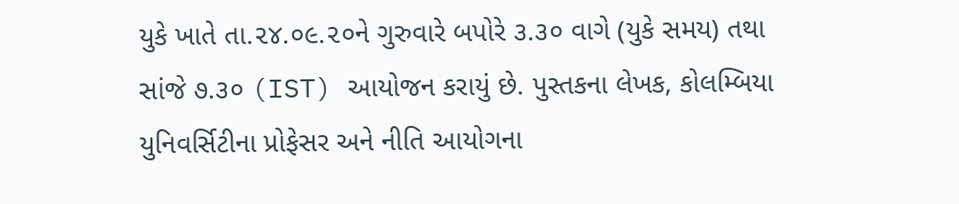યુકે ખાતે તા.૨૪.૦૯.૨૦ને ગુરુવારે બપોરે ૩.૩૦ વાગે (યુકે સમય) તથા સાંજે ૭.૩૦ (IST) આયોજન કરાયું છે. પુસ્તકના લેખક, કોલમ્બિયા યુનિવર્સિટીના પ્રોફેસર અને નીતિ આયોગના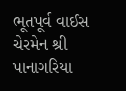ભૂતપૂર્વ વાઈસ ચેરમેન શ્રી પાનાગરિયા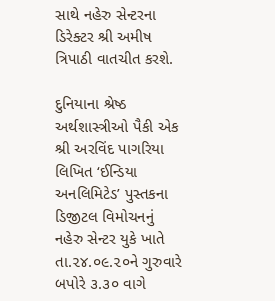સાથે નહેરુ સેન્ટરના ડિરેક્ટર શ્રી અમીષ ત્રિપાઠી વાતચીત કરશે.

દુનિયાના શ્રેષ્ઠ અર્થશાસ્ત્રીઓ પૈકી એક શ્રી અરવિંદ પાગરિયા લિખિત ‘ઈન્ડિયા અનલિમિટેડ’ પુસ્તકના ડિજીટલ વિમોચનનું નહેરુ સેન્ટર યુકે ખાતે તા.૨૪.૦૯.૨૦ને ગુરુવારે બપોરે ૩.૩૦ વાગે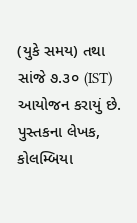(યુકે સમય) તથા સાંજે ૭.૩૦ (IST) આયોજન કરાયું છે. પુસ્તકના લેખક, કોલમ્બિયા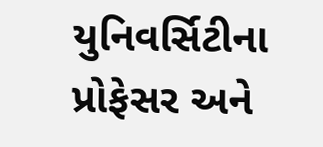યુનિવર્સિટીના પ્રોફેસર અને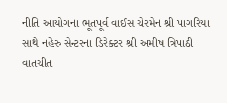નીતિ આયોગના ભૂતપૂર્વ વાઈસ ચેરમેન શ્રી પાગરિયા સાથે નહેરુ સેન્ટરના ડિરેક્ટર શ્રી અમીષ ત્રિપાઠી વાતચીત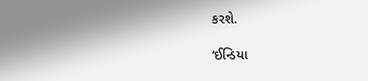કરશે.

‘ઈન્ડિયા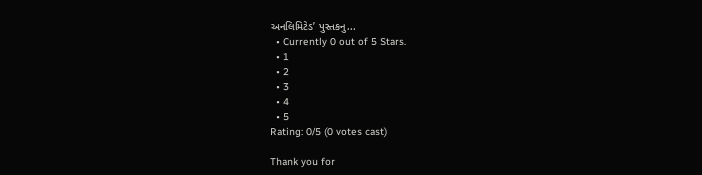અનલિમિટેડ’ પુસ્તકનુ...
  • Currently 0 out of 5 Stars.
  • 1
  • 2
  • 3
  • 4
  • 5
Rating: 0/5 (0 votes cast)

Thank you for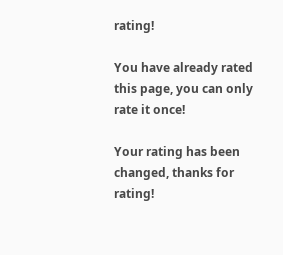rating!

You have already rated this page, you can only rate it once!

Your rating has been changed, thanks for rating!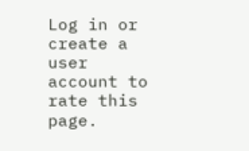Log in or create a user account to rate this page.